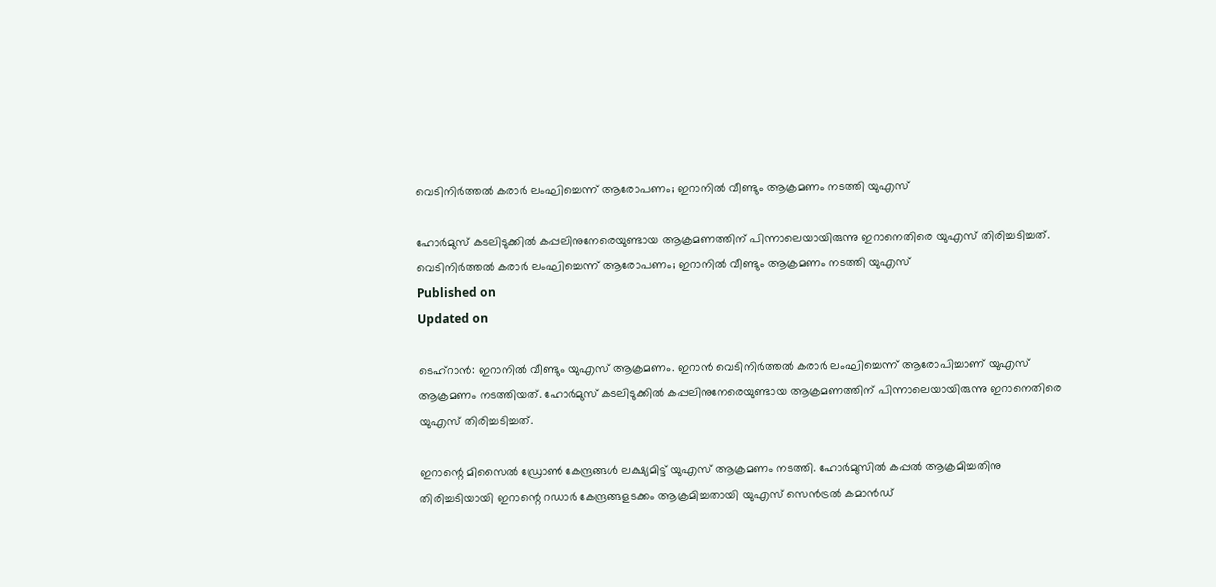വെടിനിര്‍ത്തല്‍ കരാര്‍ ലംഘിച്ചെന്ന് ആരോപണം; ഇറാനില്‍ വീണ്ടും ആക്രമണം നടത്തി യുഎസ്

ഹോര്‍മുസ് കടലിടുക്കില്‍ കപ്പലിനുനേരെയുണ്ടായ ആക്രമണത്തിന് പിന്നാലെയായിരുന്നു ഇറാനെതിരെ യുഎസ് തിരിച്ചടിച്ചത്.
വെടിനിര്‍ത്തല്‍ കരാര്‍ ലംഘിച്ചെന്ന് ആരോപണം; ഇറാനില്‍ വീണ്ടും ആക്രമണം നടത്തി യുഎസ്
Published on
Updated on

ടെഹ്‌റാന്‍: ഇറാനില്‍ വീണ്ടും യുഎസ് ആക്രമണം. ഇറാന്‍ വെടിനിര്‍ത്തല്‍ കരാര്‍ ലംഘിച്ചെന്ന് ആരോപിച്ചാണ് യുഎസ് ആക്രമണം നടത്തിയത്. ഹോര്‍മുസ് കടലിടുക്കില്‍ കപ്പലിനുനേരെയുണ്ടായ ആക്രമണത്തിന് പിന്നാലെയായിരുന്നു ഇറാനെതിരെ യുഎസ് തിരിച്ചടിച്ചത്.

ഇറാന്റെ മിസൈല്‍ ഡ്രോണ്‍ കേന്ദ്രങ്ങള്‍ ലക്ഷ്യമിട്ട് യുഎസ് ആക്രമണം നടത്തി. ഹോര്‍മുസില്‍ കപ്പല്‍ ആക്രമിച്ചതിനു തിരിച്ചടിയായി ഇറാന്റെ റഡാര്‍ കേന്ദ്രങ്ങളടക്കം ആക്രമിച്ചതായി യുഎസ് സെന്‍ട്രല്‍ കമാന്‍ഡ്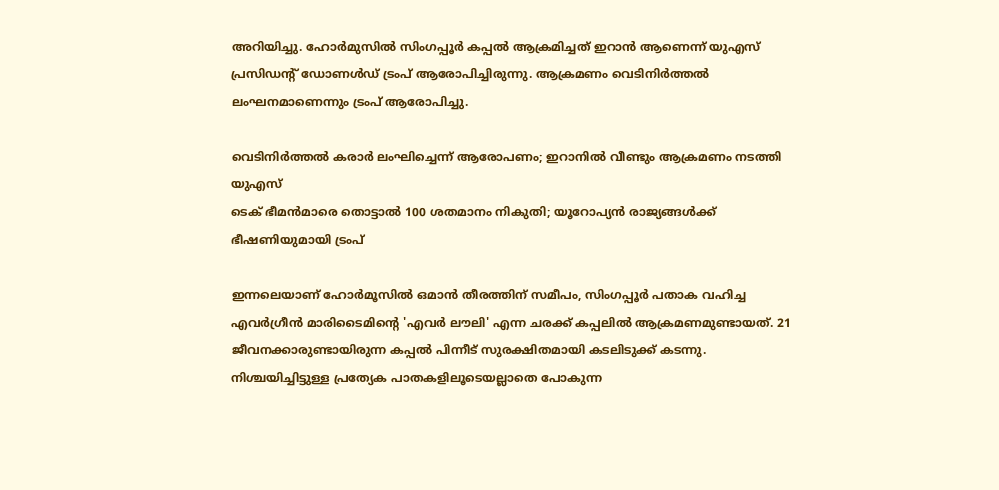അറിയിച്ചു. ഹോര്‍മുസില്‍ സിംഗപ്പൂര്‍ കപ്പല്‍ ആക്രമിച്ചത് ഇറാന്‍ ആണെന്ന് യുഎസ് പ്രസിഡന്റ് ഡോണള്‍ഡ് ട്രംപ് ആരോപിച്ചിരുന്നു. ആക്രമണം വെടിനിര്‍ത്തല്‍ ലംഘനമാണെന്നും ട്രംപ് ആരോപിച്ചു.

വെടിനിര്‍ത്തല്‍ കരാര്‍ ലംഘിച്ചെന്ന് ആരോപണം; ഇറാനില്‍ വീണ്ടും ആക്രമണം നടത്തി യുഎസ്
ടെക് ഭീമന്‍മാരെ തൊട്ടാല്‍ 100 ശതമാനം നികുതി; യൂറോപ്യന്‍ രാജ്യങ്ങള്‍ക്ക് ഭീഷണിയുമായി ട്രംപ്

ഇന്നലെയാണ് ഹോര്‍മൂസില്‍ ഒമാന്‍ തീരത്തിന് സമീപം, സിംഗപ്പൂര്‍ പതാക വഹിച്ച എവര്‍ഗ്രീന്‍ മാരിടൈമിന്റെ 'എവര്‍ ലൗലി' എന്ന ചരക്ക് കപ്പലില്‍ ആക്രമണമുണ്ടായത്. 21 ജീവനക്കാരുണ്ടായിരുന്ന കപ്പല്‍ പിന്നീട് സുരക്ഷിതമായി കടലിടുക്ക് കടന്നു. നിശ്ചയിച്ചിട്ടുള്ള പ്രത്യേക പാതകളിലൂടെയല്ലാതെ പോകുന്ന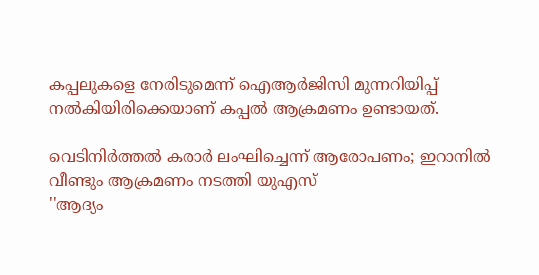കപ്പലുകളെ നേരിടുമെന്ന് ഐആര്‍ജിസി മുന്നറിയിപ്പ് നല്‍കിയിരിക്കെയാണ് കപ്പല്‍ ആക്രമണം ഉണ്ടായത്.

വെടിനിര്‍ത്തല്‍ കരാര്‍ ലംഘിച്ചെന്ന് ആരോപണം; ഇറാനില്‍ വീണ്ടും ആക്രമണം നടത്തി യുഎസ്
''ആദ്യം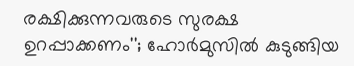രക്ഷിക്കുന്നവരുടെ സുരക്ഷ ഉറപ്പാക്കണം''; ഹോര്‍മുസില്‍ കുടുങ്ങിയ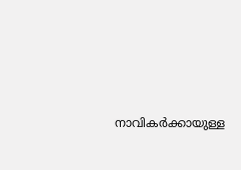നാവികര്‍ക്കായുള്ള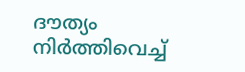ദൗത്യം നിര്‍ത്തിവെച്ച്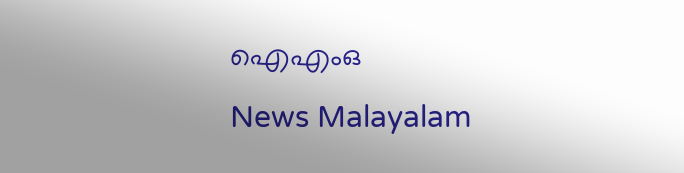ഐഎംഒ
News Malayalam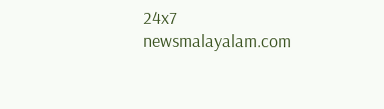24x7
newsmalayalam.com